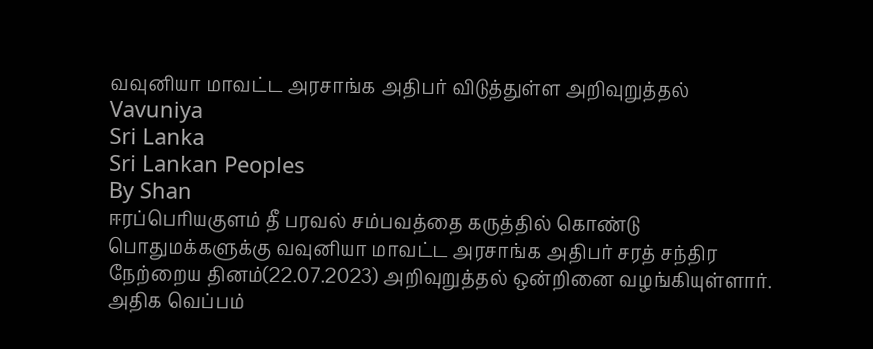வவுனியா மாவட்ட அரசாங்க அதிபர் விடுத்துள்ள அறிவுறுத்தல்
Vavuniya
Sri Lanka
Sri Lankan Peoples
By Shan
ஈரப்பெரியகுளம் தீ பரவல் சம்பவத்தை கருத்தில் கொண்டு பொதுமக்களுக்கு வவுனியா மாவட்ட அரசாங்க அதிபர் சரத் சந்திர நேற்றைய தினம்(22.07.2023) அறிவுறுத்தல் ஒன்றினை வழங்கியுள்ளார்.
அதிக வெப்பம்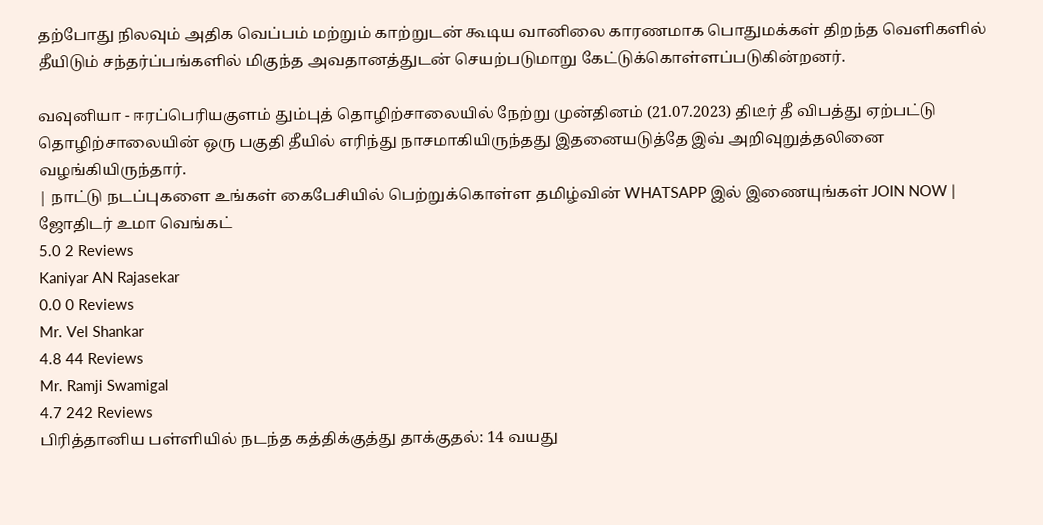தற்போது நிலவும் அதிக வெப்பம் மற்றும் காற்றுடன் கூடிய வானிலை காரணமாக பொதுமக்கள் திறந்த வெளிகளில் தீயிடும் சந்தர்ப்பங்களில் மிகுந்த அவதானத்துடன் செயற்படுமாறு கேட்டுக்கொள்ளப்படுகின்றனர்.

வவுனியா - ஈரப்பெரியகுளம் தும்புத் தொழிற்சாலையில் நேற்று முன்தினம் (21.07.2023) திடீர் தீ விபத்து ஏற்பட்டு தொழிற்சாலையின் ஒரு பகுதி தீயில் எரிந்து நாசமாகியிருந்தது இதனையடுத்தே இவ் அறிவுறுத்தலினை வழங்கியிருந்தார்.
| நாட்டு நடப்புகளை உங்கள் கைபேசியில் பெற்றுக்கொள்ள தமிழ்வின் WHATSAPP இல் இணையுங்கள் JOIN NOW |
ஜோதிடர் உமா வெங்கட்
5.0 2 Reviews
Kaniyar AN Rajasekar
0.0 0 Reviews
Mr. Vel Shankar
4.8 44 Reviews
Mr. Ramji Swamigal
4.7 242 Reviews
பிரித்தானிய பள்ளியில் நடந்த கத்திக்குத்து தாக்குதல்: 14 வயது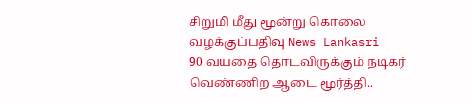சிறுமி மீது மூன்று கொலை வழக்குப்பதிவு News Lankasri
90 வயதை தொடவிருக்கும் நடிகர் வெண்ணிற ஆடை மூர்த்தி..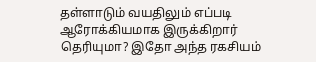தள்ளாடும் வயதிலும் எப்படி ஆரோக்கியமாக இருக்கிறார் தெரியுமா? இதோ அந்த ரகசியம்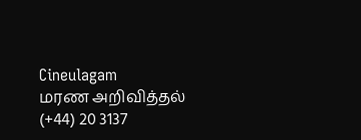Cineulagam
மரண அறிவித்தல்
(+44) 20 3137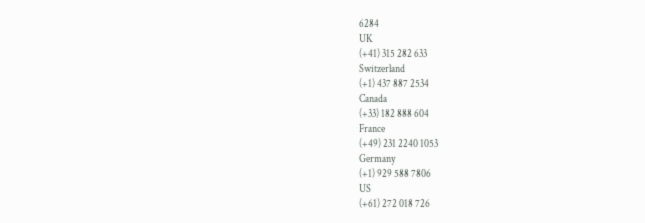6284
UK
(+41) 315 282 633
Switzerland
(+1) 437 887 2534
Canada
(+33) 182 888 604
France
(+49) 231 2240 1053
Germany
(+1) 929 588 7806
US
(+61) 272 018 726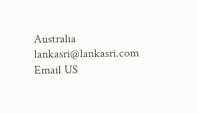Australia
lankasri@lankasri.com
Email US